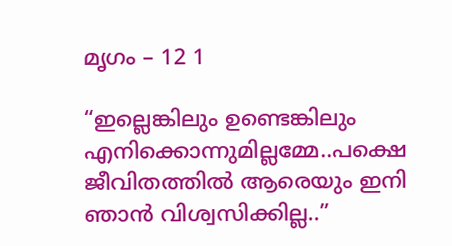മൃഗം – 12 1

“ഇല്ലെങ്കിലും ഉണ്ടെങ്കിലും എനിക്കൊന്നുമില്ലമ്മേ..പക്ഷെ ജീവിതത്തില്‍ ആരെയും ഇനി ഞാന്‍ വിശ്വസിക്കില്ല..”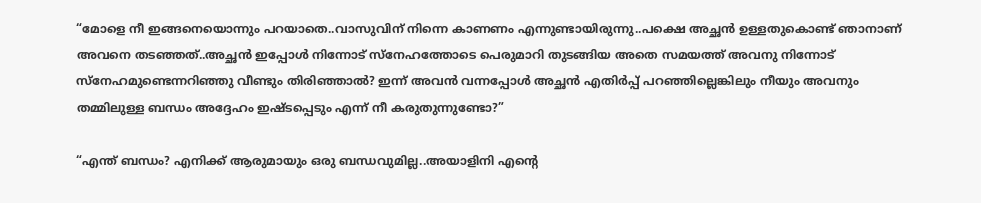“മോളെ നീ ഇങ്ങനെയൊന്നും പറയാതെ..വാസുവിന് നിന്നെ കാണണം എന്നുണ്ടായിരുന്നു..പക്ഷെ അച്ഛന്‍ ഉള്ളതുകൊണ്ട് ഞാനാണ്‌ അവനെ തടഞ്ഞത്..അച്ഛന്‍ ഇപ്പോള്‍ നിന്നോട് സ്നേഹത്തോടെ പെരുമാറി തുടങ്ങിയ അതെ സമയത്ത് അവനു നിന്നോട് സ്നേഹമുണ്ടെന്നറിഞ്ഞു വീണ്ടും തിരിഞ്ഞാല്‍? ഇന്ന് അവന്‍ വന്നപ്പോള്‍ അച്ഛന്‍ എതിര്‍പ്പ് പറഞ്ഞില്ലെങ്കിലും നീയും അവനും തമ്മിലുള്ള ബന്ധം അദ്ദേഹം ഇഷ്ടപ്പെടും എന്ന് നീ കരുതുന്നുണ്ടോ?”

“എന്ത് ബന്ധം? എനിക്ക് ആരുമായും ഒരു ബന്ധവുമില്ല..അയാളിനി എന്റെ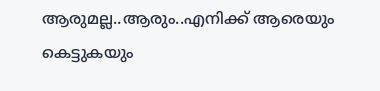ആരുമല്ല..ആരും..എനിക്ക് ആരെയും കെട്ടുകയും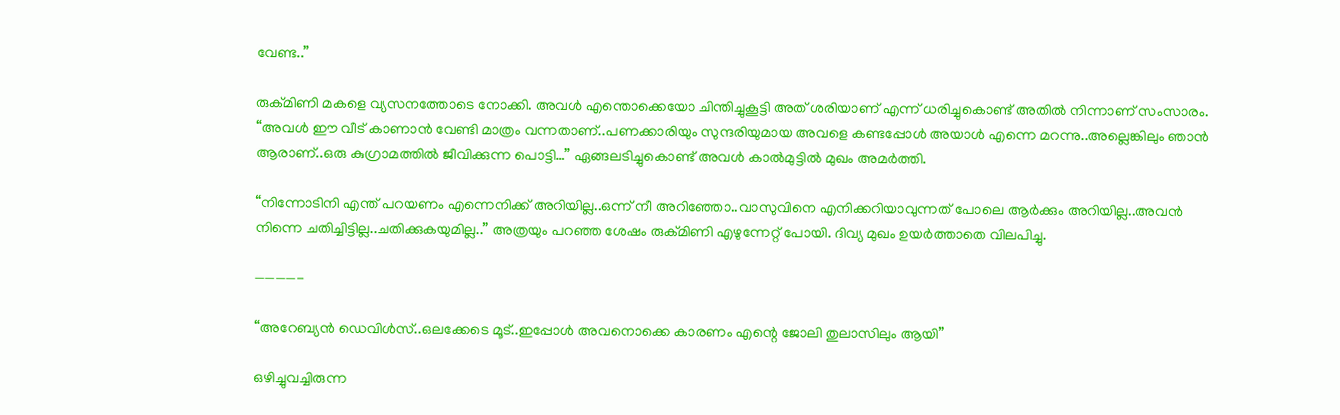വേണ്ട..”

രുക്മിണി മകളെ വ്യസനത്തോടെ നോക്കി. അവള്‍ എന്തൊക്കെയോ ചിന്തിച്ചുകൂട്ടി അത് ശരിയാണ് എന്ന് ധരിച്ചുകൊണ്ട് അതില്‍ നിന്നാണ് സംസാരം.
“അവള്‍ ഈ വീട് കാണാന്‍ വേണ്ടി മാത്രം വന്നതാണ്‌..പണക്കാരിയും സുന്ദരിയുമായ അവളെ കണ്ടപ്പോള്‍ അയാള്‍ എന്നെ മറന്നു..അല്ലെങ്കിലും ഞാന്‍ ആരാണ്..ഒരു കുഗ്രാമത്തില്‍ ജീവിക്കുന്ന പൊട്ടി…” ഏങ്ങലടിച്ചുകൊണ്ട് അവള്‍ കാല്‍മുട്ടില്‍ മുഖം അമര്‍ത്തി.

“നിന്നോടിനി എന്ത് പറയണം എന്നെനിക്ക് അറിയില്ല..ഒന്ന് നീ അറിഞ്ഞോ..വാസുവിനെ എനിക്കറിയാവുന്നത് പോലെ ആര്‍ക്കും അറിയില്ല..അവന്‍ നിന്നെ ചതിച്ചിട്ടില്ല..ചതിക്കുകയുമില്ല..” അത്രയും പറഞ്ഞ ശേഷം രുക്മിണി എഴുന്നേറ്റ് പോയി. ദിവ്യ മുഖം ഉയര്‍ത്താതെ വിലപിച്ചു.

————-

“അറേബ്യന്‍ ഡെവിള്‍സ്..ഒലക്കേടെ മൂട്..ഇപ്പോള്‍ അവനൊക്കെ കാരണം എന്റെ ജോലി തുലാസിലും ആയി”

ഒഴിച്ചുവച്ചിരുന്ന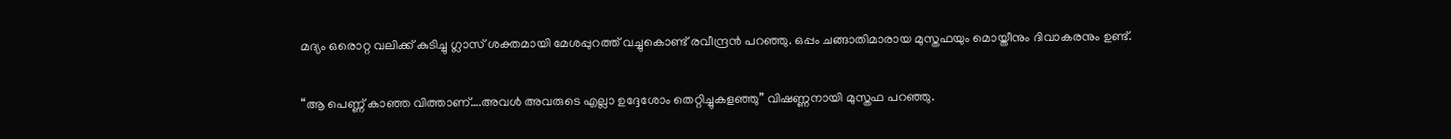മദ്യം ഒരൊറ്റ വലിക്ക് കുടിച്ചു ഗ്ലാസ് ശക്തമായി മേശപ്പുറത്ത് വച്ചുകൊണ്ട് രവീന്ദ്രന്‍ പറഞ്ഞു. ഒപ്പം ചങ്ങാതിമാരായ മുസ്തഫയും മൊയ്തീനും ദിവാകരനും ഉണ്ട്.

“ആ പെണ്ണ് കാഞ്ഞ വിത്താണ്….അവള്‍ അവരുടെ എല്ലാ ഉദ്ദേശോം തെറ്റിച്ചുകളഞ്ഞു” വിഷണ്ണനായി മുസ്തഫ പറഞ്ഞു.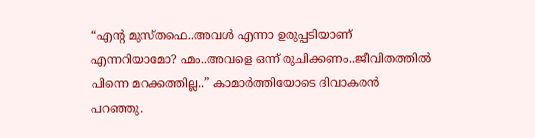“എന്റ മുസ്തഫെ..അവള്‍ എന്നാ ഉരുപ്പടിയാണ് എന്നറിയാമോ? ഹ്മം..അവളെ ഒന്ന് രുചിക്കണം..ജീവിതത്തില്‍ പിന്നെ മറക്കത്തില്ല..” കാമാര്‍ത്തിയോടെ ദിവാകരന്‍ പറഞ്ഞു.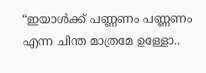“ഇയാള്‍ക്ക് പണ്ണണം പണ്ണണം എന്ന ചിന്ത മാത്രമേ ഉള്ളോ..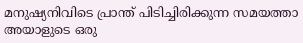മനുഷ്യനിവിടെ പ്രാന്ത് പിടിച്ചിരിക്കുന്ന സമയത്താ അയാളുടെ ഒരു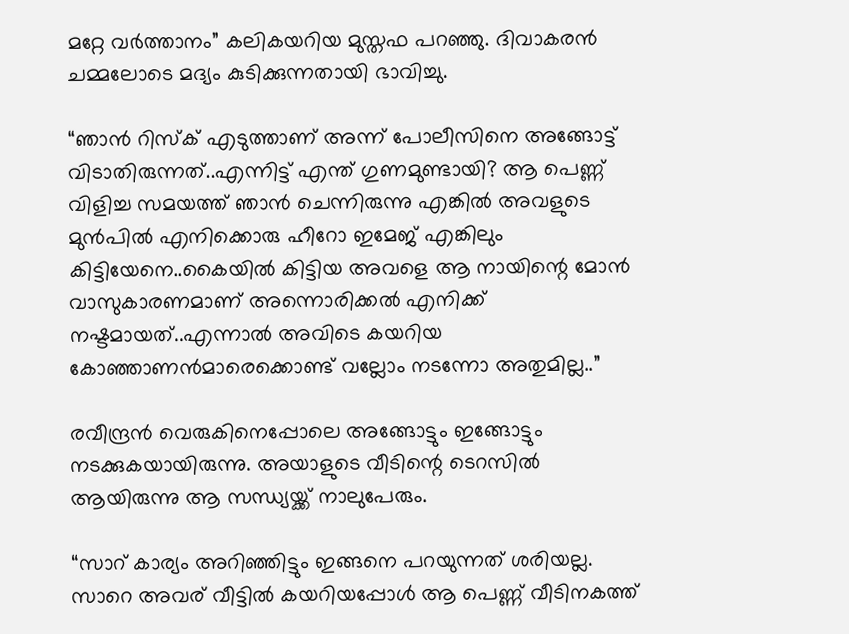മറ്റേ വര്‍ത്താനം” കലികയറിയ മുസ്തഫ പറഞ്ഞു. ദിവാകരന്‍ ചമ്മലോടെ മദ്യം കുടിക്കുന്നതായി ഭാവിച്ചു.

“ഞാന്‍ റിസ്ക്‌ എടുത്താണ് അന്ന് പോലീസിനെ അങ്ങോട്ട്‌ വിടാതിരുന്നത്..എന്നിട്ട് എന്ത് ഗുണമുണ്ടായി? ആ പെണ്ണ് വിളിച്ച സമയത്ത് ഞാന്‍ ചെന്നിരുന്നു എങ്കില്‍ അവളുടെ മുന്‍പില്‍ എനിക്കൊരു ഹീറോ ഇമേജ് എങ്കിലും കിട്ടിയേനെ..കൈയില്‍ കിട്ടിയ അവളെ ആ നായിന്റെ മോന്‍ വാസുകാരണമാണ്‌ അന്നൊരിക്കല്‍ എനിക്ക് നഷ്ടമായത്..എന്നാല്‍ അവിടെ കയറിയ കോഞ്ഞാണന്‍മാരെക്കൊണ്ട് വല്ലോം നടന്നോ അതുമില്ല..”

രവീന്ദ്രന്‍ വെരുകിനെപ്പോലെ അങ്ങോട്ടും ഇങ്ങോട്ടും നടക്കുകയായിരുന്നു. അയാളുടെ വീടിന്റെ ടെറസില്‍ ആയിരുന്നു ആ സന്ധ്യയ്ക്ക് നാലുപേരും.

“സാറ് കാര്യം അറിഞ്ഞിട്ടും ഇങ്ങനെ പറയുന്നത് ശരിയല്ല. സാറെ അവര് വീട്ടില്‍ കയറിയപ്പോള്‍ ആ പെണ്ണ് വീടിനകത്ത്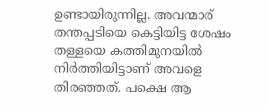ഉണ്ടായിരുന്നില്ല. അവന്മാര് തന്തപ്പടിയെ കെട്ടിയിട്ട ശേഷം തള്ളയെ കത്തിമുനയില്‍ നിര്‍ത്തിയിട്ടാണ് അവളെ തിരഞ്ഞത്. പക്ഷെ ആ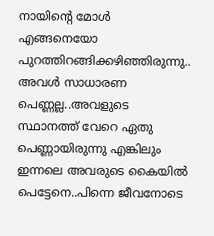നായിന്റെ മോള്‍ എങ്ങനെയോ പുറത്തിറങ്ങിക്കഴിഞ്ഞിരുന്നു..
അവള്‍ സാധാരണ പെണ്ണല്ല..അവളുടെ സ്ഥാനത്ത് വേറെ ഏതു പെണ്ണായിരുന്നു എങ്കിലും ഇന്നലെ അവരുടെ കൈയില്‍ പെട്ടേനെ..പിന്നെ ജീവനോടെ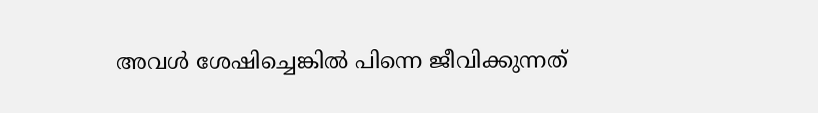അവള്‍ ശേഷിച്ചെങ്കില്‍ പിന്നെ ജീവിക്കുന്നത്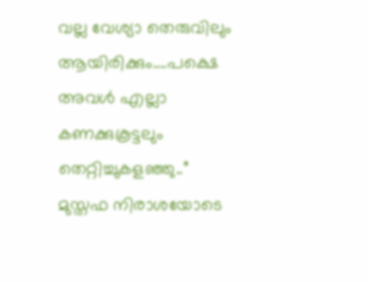വല്ല വേശ്യാ തെരുവിലും ആയിരിക്കും….പക്ഷെ അവള്‍ എല്ലാ കണക്കുകൂട്ടലും തെറ്റിച്ചുകളഞ്ഞു..” മുസ്തഫ നിരാശയോടെ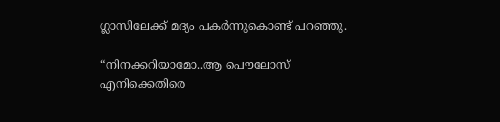ഗ്ലാസിലേക്ക് മദ്യം പകര്‍ന്നുകൊണ്ട് പറഞ്ഞു.

“നിനക്കറിയാമോ..ആ പൌലോസ് എനിക്കെതിരെ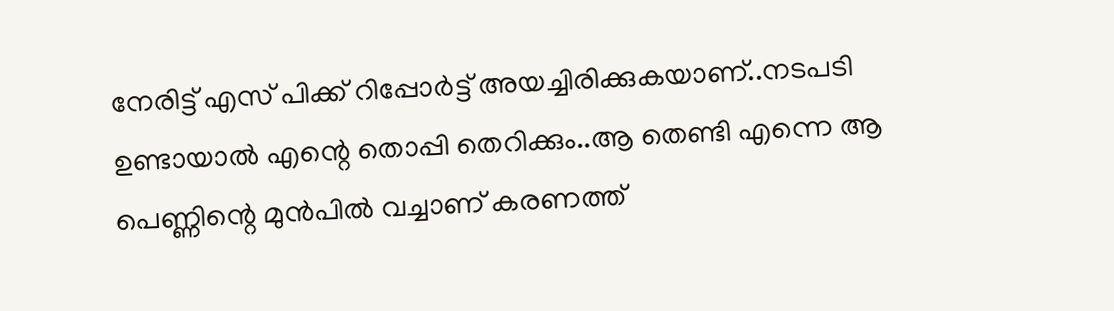നേരിട്ട് എസ് പിക്ക് റിപ്പോര്‍ട്ട് അയച്ചിരിക്കുകയാണ്..നടപടി ഉണ്ടായാല്‍ എന്റെ തൊപ്പി തെറിക്കും..ആ തെണ്ടി എന്നെ ആ പെണ്ണിന്റെ മുന്‍പില്‍ വച്ചാണ് കരണത്ത്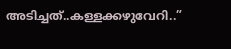അടിച്ചത്..കള്ളക്കഴുവേറി..”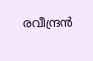രവീന്ദ്രന്‍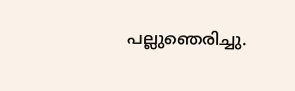പല്ലുഞെരിച്ചു.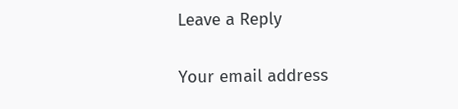Leave a Reply

Your email address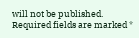will not be published. Required fields are marked *